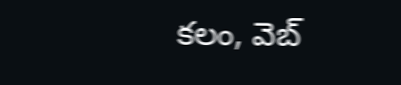కలం, వెబ్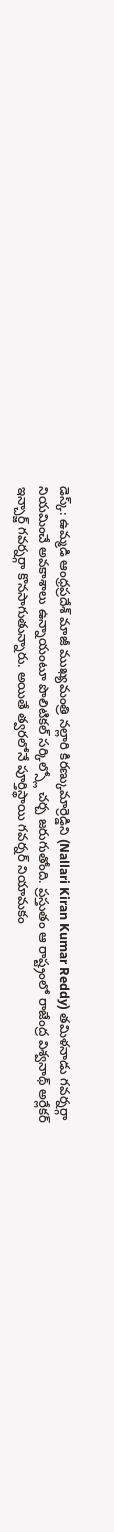డెస్క్: ఉమ్మడి ఆంధ్రప్రదేశ్ మాజీ ముఖ్యమంత్రి నల్లారి కిరణ్కుమార్రెడ్డిని (Nallari Kiran Kumar Reddy) తమిళనాడు గవర్నర్గా నియమించే అవకాశాలు ఉన్నాయంటూ పొలిటికల్ సర్కిల్స్లో చర్చ జరుగుతోంది. ప్రస్తుతం ఆ రాష్ట్రంలో రాజేంద్ర విశ్వనాథ్ అర్లేకర్ ఇన్చార్జ్ గవర్నర్గా కొనసాగుతున్నారు. అయితే త్వరలోనే పూర్తిస్థాయి గవర్నర్ నియామకం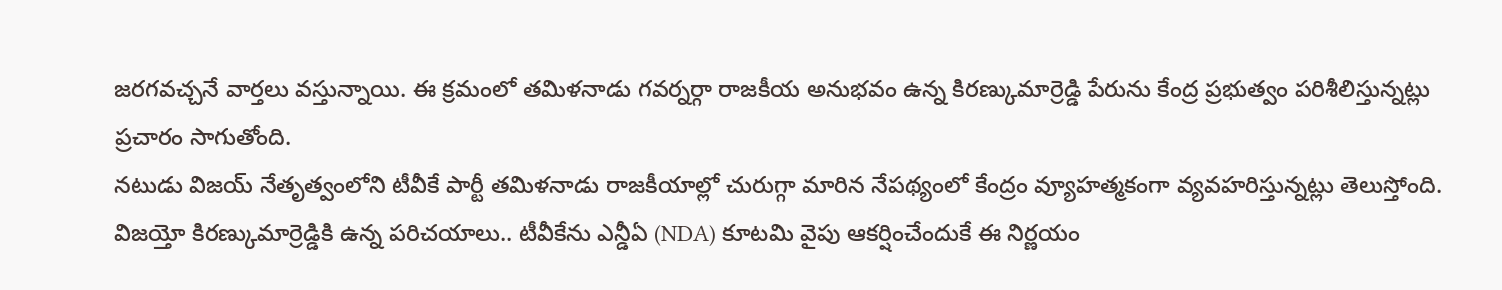జరగవచ్చనే వార్తలు వస్తున్నాయి. ఈ క్రమంలో తమిళనాడు గవర్నర్గా రాజకీయ అనుభవం ఉన్న కిరణ్కుమార్రెడ్డి పేరును కేంద్ర ప్రభుత్వం పరిశీలిస్తున్నట్లు ప్రచారం సాగుతోంది.
నటుడు విజయ్ నేతృత్వంలోని టీవీకే పార్టీ తమిళనాడు రాజకీయాల్లో చురుగ్గా మారిన నేపథ్యంలో కేంద్రం వ్యూహత్మకంగా వ్యవహరిస్తున్నట్లు తెలుస్తోంది. విజయ్తో కిరణ్కుమార్రెడ్డికి ఉన్న పరిచయాలు.. టీవీకేను ఎన్డీఏ (NDA) కూటమి వైపు ఆకర్షించేందుకే ఈ నిర్ణయం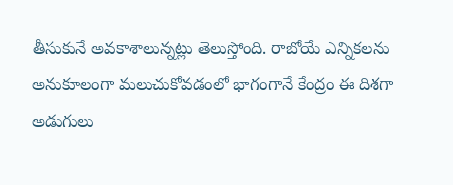తీసుకునే అవకాశాలున్నట్లు తెలుస్తోంది. రాబోయే ఎన్నికలను అనుకూలంగా మలుచుకోవడంలో భాగంగానే కేంద్రం ఈ దిశగా అడుగులు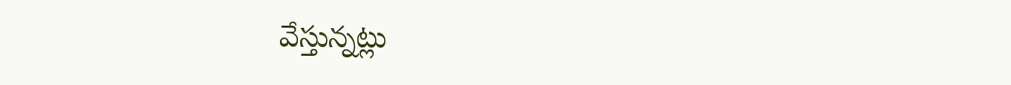వేస్తున్నట్లు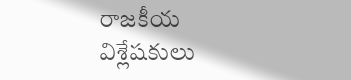రాజకీయ విశ్లేషకులు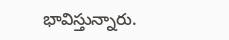భావిస్తున్నారు.